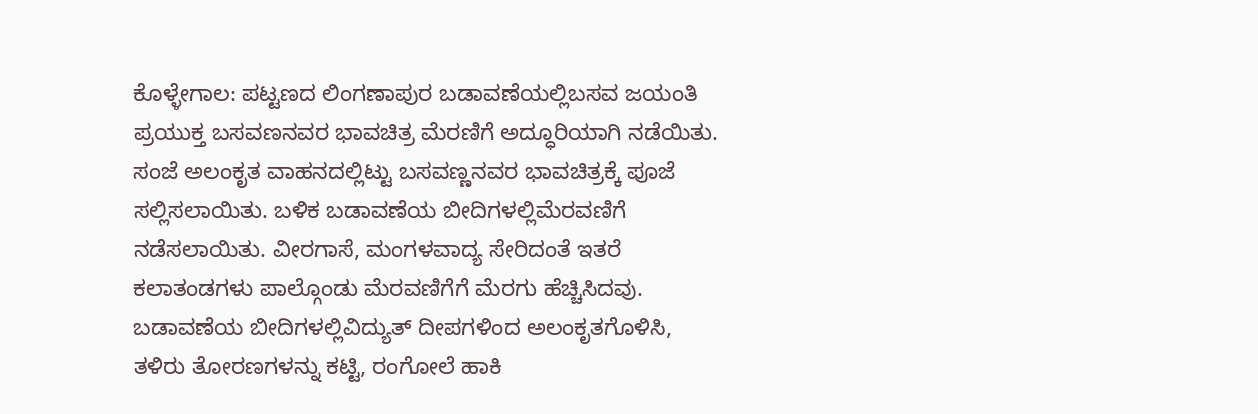ಕೊಳ್ಳೇಗಾಲ: ಪಟ್ಟಣದ ಲಿಂಗಣಾಪುರ ಬಡಾವಣೆಯಲ್ಲಿಬಸವ ಜಯಂತಿ ಪ್ರಯುಕ್ತ ಬಸವಣನವರ ಭಾವಚಿತ್ರ ಮೆರಣಿಗೆ ಅದ್ಧೂರಿಯಾಗಿ ನಡೆಯಿತು.
ಸಂಜೆ ಅಲಂಕೃತ ವಾಹನದಲ್ಲಿಟ್ಟು ಬಸವಣ್ಣನವರ ಭಾವಚಿತ್ರಕ್ಕೆ ಪೂಜೆ ಸಲ್ಲಿಸಲಾಯಿತು. ಬಳಿಕ ಬಡಾವಣೆಯ ಬೀದಿಗಳಲ್ಲಿಮೆರವಣಿಗೆ ನಡೆಸಲಾಯಿತು. ವೀರಗಾಸೆ, ಮಂಗಳವಾದ್ಯ ಸೇರಿದಂತೆ ಇತರೆ ಕಲಾತಂಡಗಳು ಪಾಲ್ಗೊಂಡು ಮೆರವಣಿಗೆಗೆ ಮೆರಗು ಹೆಚ್ಚಿಸಿದವು. ಬಡಾವಣೆಯ ಬೀದಿಗಳಲ್ಲಿವಿದ್ಯುತ್ ದೀಪಗಳಿಂದ ಅಲಂಕೃತಗೊಳಿಸಿ, ತಳಿರು ತೋರಣಗಳನ್ನು ಕಟ್ಟಿ, ರಂಗೋಲೆ ಹಾಕಿ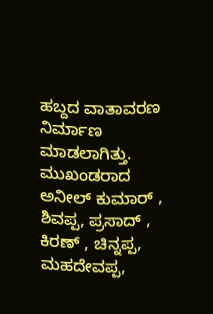ಹಬ್ದದ ವಾತಾವರಣ ನಿರ್ಮಾಣ ಮಾಡಲಾಗಿತ್ತು.
ಮುಖಂಡರಾದ ಅನೀಲ್ ಕುಮಾರ್ , ಶಿವಪ್ಪ, ಪ್ರಸಾದ್ , ಕಿರಣ್ , ಚಿನ್ನಪ್ಪ, ಮಹದೇವಪ್ಪ,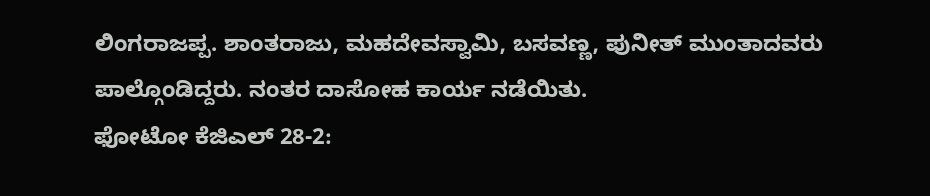ಲಿಂಗರಾಜಪ್ಪ. ಶಾಂತರಾಜು, ಮಹದೇವಸ್ವಾಮಿ, ಬಸವಣ್ಣ, ಪುನೀತ್ ಮುಂತಾದವರು ಪಾಲ್ಗೊಂಡಿದ್ದರು. ನಂತರ ದಾಸೋಹ ಕಾರ್ಯ ನಡೆಯಿತು.
ಫೋಟೋ ಕೆಜಿಎಲ್ 28-2: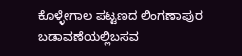ಕೊಳ್ಳೇಗಾಲ ಪಟ್ಟಣದ ಲಿಂಗಣಾಪುರ ಬಡಾವಣೆಯಲ್ಲಿಬಸವ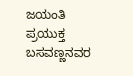ಜಯಂತಿ ಪ್ರಯುಕ್ತ ಬಸವಣ್ಣನವರ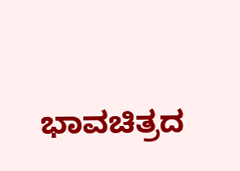ಭಾವಚಿತ್ರದ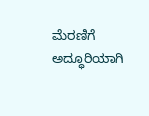ಮೆರಣಿಗೆ ಅದ್ಧೂರಿಯಾಗಿ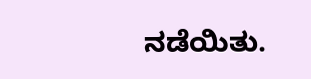ನಡೆಯಿತು.